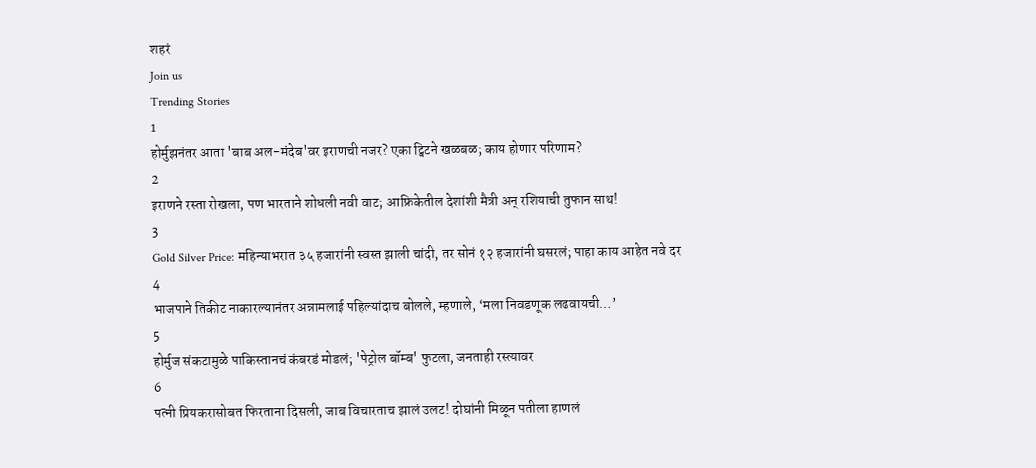शहरं
Join us
Trending Stories
1
होर्मुझनंतर आता 'बाब अल-मंदेब'वर इराणची नजर? एका ट्विटने खळबळ; काय होणार परिणाम?
2
इराणने रस्ता रोखला, पण भारताने शोधली नवी वाट; आफ्रिकेतील देशांशी मैत्री अन् रशियाची तुफान साथ!
3
Gold Silver Price: महिन्याभरात ३५ हजारांनी स्वस्त झाली चांदी, तर सोनं १२ हजारांनी घसरलं; पाहा काय आहेत नवे दर
4
भाजपाने तिकीट नाकारल्यानंतर अन्नामलाई पहिल्यांदाच बोलले, म्हणाले, ‘मला निवडणूक लढवायची…’
5
होर्मुज संकटामुळे पाकिस्तानचं कंबरडं मोडलं; 'पेट्रोल बॉम्ब' फुटला, जनताही रस्त्यावर
6
पत्नी प्रियकरासोबत फिरताना दिसली, जाब विचारताच झालं उलट! दोघांनी मिळून पतीला हाणलं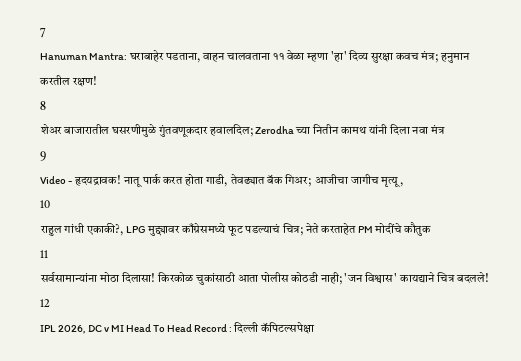7
Hanuman Mantra: घराबाहेर पडताना, वाहन चालवताना ११ वेळा म्हणा 'हा' दिव्य सुरक्षा कवच मंत्र; हनुमान करतील रक्षण!
8
शेअर बाजारातील घसरणीमुळे गुंतवणूकदार हवालदिल; Zerodha च्या नितीन कामथ यांनी दिला नवा मंत्र
9
Video - हृदयद्रावक! नातू पार्क करत होता गाडी, तेवढ्यात बॅक गिअर; आजीचा जागीच मृत्यू,
10
राहुल गांधी एकाकी?, LPG मुद्द्यावर काँग्रेसमध्ये फूट पडल्याचं चित्र; नेते करताहेत PM मोदींचे कौतुक
11
सर्वसामान्यांना मोठा दिलासा! किरकोळ चुकांसाठी आता पोलीस कोठडी नाही; 'जन विश्वास' कायद्याने चित्र बदलले!
12
IPL 2026, DC v MI Head To Head Record : दिल्ली कॅपिटल्सपेक्षा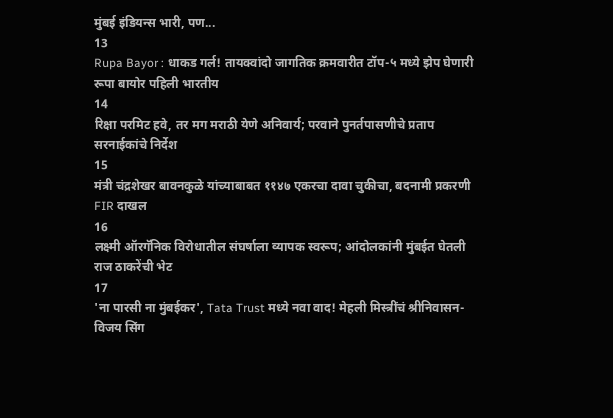मुंबई इंडियन्स भारी, पण...
13
Rupa Bayor : धाकड गर्ल! तायक्वांदो जागतिक क्रमवारीत टॉप-५ मध्ये झेप घेणारी रूपा बायोर पहिली भारतीय
14
रिक्षा परमिट हवे, तर मग मराठी येणे अनिवार्य; परवाने पुनर्तपासणीचे प्रताप सरनाईकांचे निर्देश
15
मंत्री चंद्रशेखर बावनकुळे यांच्याबाबत ११४७ एकरचा दावा चुकीचा, बदनामी प्रकरणी FIR दाखल
16
लक्ष्मी ऑरगॅनिक विरोधातील संघर्षाला व्यापक स्वरूप; आंदोलकांनी मुंबईत घेतली राज ठाकरेंची भेट
17
'ना पारसी ना मुंबईकर', Tata Trust मध्ये नवा वाद! मेहली मिस्त्रींचं श्रीनिवासन-विजय सिंग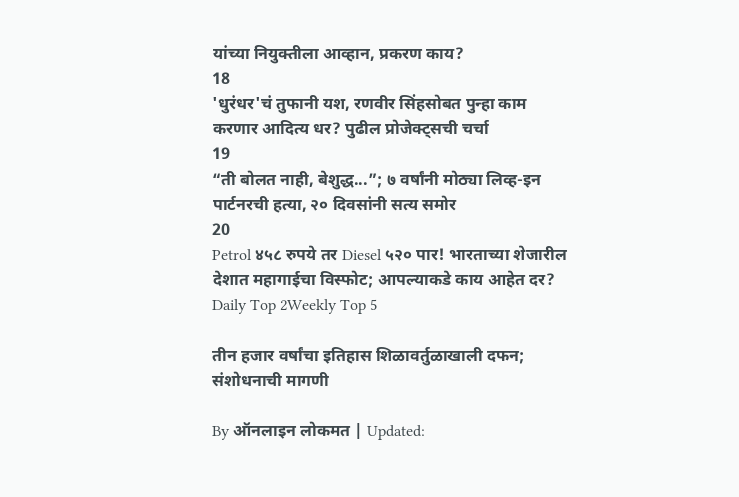यांच्या नियुक्तीला आव्हान, प्रकरण काय?
18
'धुरंधर'चं तुफानी यश, रणवीर सिंहसोबत पुन्हा काम करणार आदित्य धर? पुढील प्रोजेक्ट्सची चर्चा
19
“ती बोलत नाही, बेशुद्ध...”; ७ वर्षांनी मोठ्या लिव्ह-इन पार्टनरची हत्या, २० दिवसांनी सत्य समोर
20
Petrol ४५८ रुपये तर Diesel ५२० पार! भारताच्या शेजारील देशात महागाईचा विस्फोट; आपल्याकडे काय आहेत दर?
Daily Top 2Weekly Top 5

तीन हजार वर्षांचा इतिहास शिळावर्तुळाखाली दफन; संशोधनाची मागणी

By ऑनलाइन लोकमत | Updated: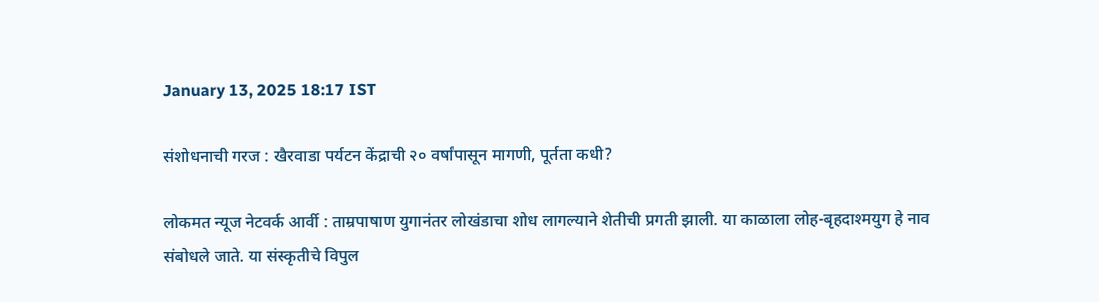January 13, 2025 18:17 IST

संशोधनाची गरज : खैरवाडा पर्यटन केंद्राची २० वर्षांपासून मागणी, पूर्तता कधी?

लोकमत न्यूज नेटवर्क आर्वी : ताम्रपाषाण युगानंतर लोखंडाचा शोध लागल्याने शेतीची प्रगती झाली. या काळाला लोह-बृहदाश्मयुग हे नाव संबोधले जाते. या संस्कृतीचे विपुल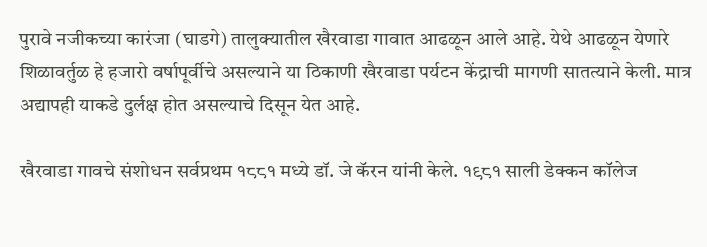पुरावे नजीकच्या कारंजा (घाडगे) तालुक्यातील खैरवाडा गावात आढळून आले आहे. येथे आढळून येणारे शिळावर्तुळ हे हजारो वर्षापूर्वीचे असल्याने या ठिकाणी खैरवाडा पर्यटन केंद्राची मागणी सातत्याने केली. मात्र अद्यापही याकडे दुर्लक्ष होत असल्याचे दिसून येत आहे.

खैरवाडा गावचे संशोधन सर्वप्रथम १८८१ मध्ये डॉ. जे कॅरन यांनी केले. १९८१ साली डेक्कन कॉलेज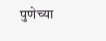पुणेच्या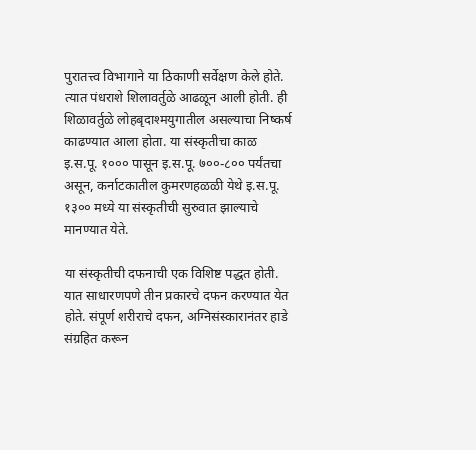पुरातत्त्व विभागाने या ठिकाणी सर्वेक्षण केले होते. त्यात पंधराशे शिलावर्तुळे आढळून आली होती. ही शिळावर्तुळे लोहबृदाश्मयुगातील असल्याचा निष्कर्ष काढण्यात आला होता. या संस्कृतीचा काळ इ.स.पू. १००० पासून इ.स.पू. ७००-८०० पर्यंतचा असून, कर्नाटकातील कुमरणहळळी येथे इ.स.पू. १३०० मध्ये या संस्कृतीची सुरुवात झाल्याचे मानण्यात येते.

या संस्कृतीची दफनाची एक विशिष्ट पद्धत होती. यात साधारणपणे तीन प्रकारचे दफन करण्यात येत होते. संपूर्ण शरीराचे दफन, अग्निसंस्कारानंतर हाडे संग्रहित करून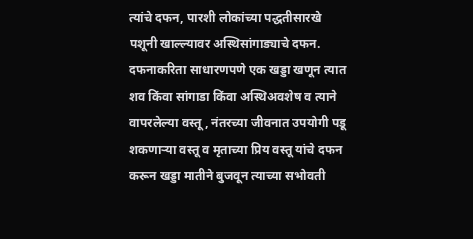त्यांचे दफन, पारशी लोकांच्या पद्धतीसारखे पशूनी खाल्ल्यावर अस्थिसांगाड्याचे दफन. दफनाकरिता साधारणपणे एक खड्डा खणून त्यात शव किंवा सांगाडा किंवा अस्थिअवशेष व त्याने वापरलेल्या वस्तू, नंतरच्या जीवनात उपयोगी पडू शकणाऱ्या वस्तू व मृताच्या प्रिय वस्तू यांचे दफन करून खड्डा मातीने बुजवून त्याच्या सभोवती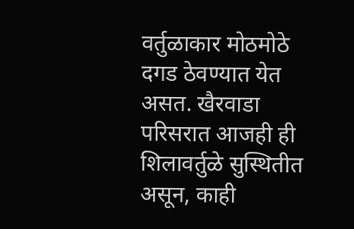वर्तुळाकार मोठमोठे दगड ठेवण्यात येत असत. खैरवाडा परिसरात आजही ही शिलावर्तुळे सुस्थितीत असून, काही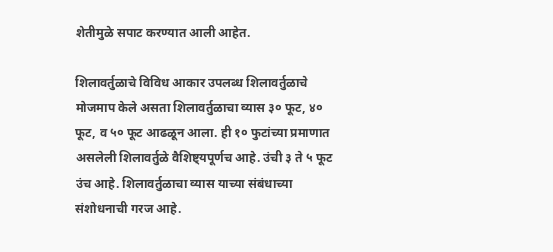शेतीमुळे सपाट करण्यात आली आहेत.

शिलावर्तुळाचे विविध आकार उपलब्ध शिलावर्तुळाचे मोजमाप केले असता शिलावर्तुळाचा व्यास ३० फूट, ४० फूट, व ५० फूट आढळून आला. ही १० फुटांच्या प्रमाणात असलेली शिलावर्तुळे वैशिष्ट्यपूर्णच आहे. उंची ३ ते ५ फूट उंच आहे. शिलावर्तुळाचा व्यास याच्या संबंधाच्या संशोधनाची गरज आहे.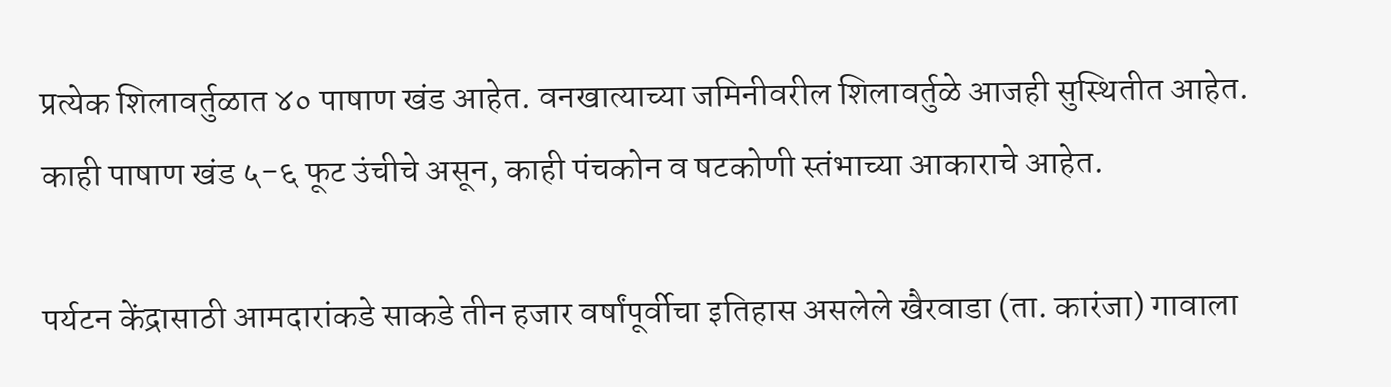प्रत्येक शिलावर्तुळात ४० पाषाण खंड आहेत. वनखात्याच्या जमिनीवरील शिलावर्तुळे आजही सुस्थितीत आहेत. काही पाषाण खंड ५-६ फूट उंचीचे असून, काही पंचकोन व षटकोणी स्तंभाच्या आकाराचे आहेत.

पर्यटन केंद्रासाठी आमदारांकडे साकडे तीन हजार वर्षांपूर्वीचा इतिहास असलेले खैरवाडा (ता. कारंजा) गावाला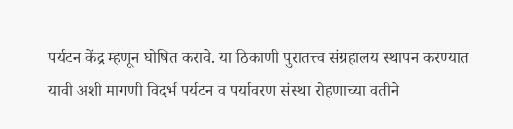पर्यटन केंद्र म्हणून घोषित करावे. या ठिकाणी पुरातत्त्व संग्रहालय स्थापन करण्यात यावी अशी मागणी विदर्भ पर्यटन व पर्यावरण संस्था रोहणाच्या वतीने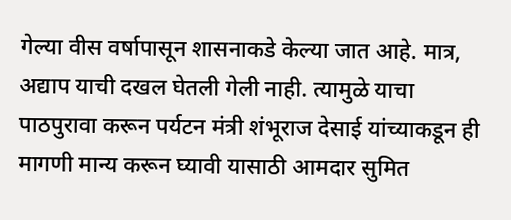गेल्या वीस वर्षापासून शासनाकडे केल्या जात आहे. मात्र, अद्याप याची दखल घेतली गेली नाही. त्यामुळे याचा पाठपुरावा करून पर्यटन मंत्री शंभूराज देसाई यांच्याकडून ही मागणी मान्य करून घ्यावी यासाठी आमदार सुमित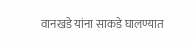वानखडे यांना साकडे घालण्यात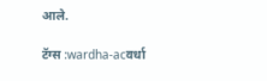आले.

टॅग्स :wardha-acवर्धा